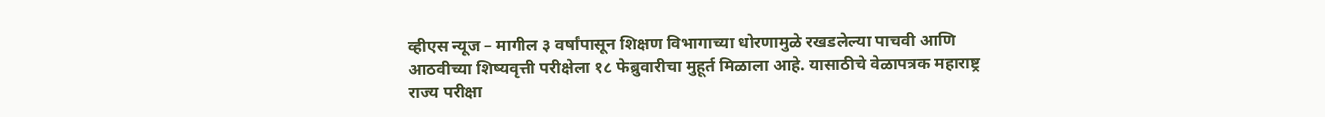व्हीएस न्यूज – मागील ३ वर्षांपासून शिक्षण विभागाच्या धोरणामुळे रखडलेल्या पाचवी आणि आठवीच्या शिष्यवृत्ती परीक्षेला १८ फेब्रुवारीचा मुहूर्त मिळाला आहे. यासाठीचे वेळापत्रक महाराष्ट्र राज्य परीक्षा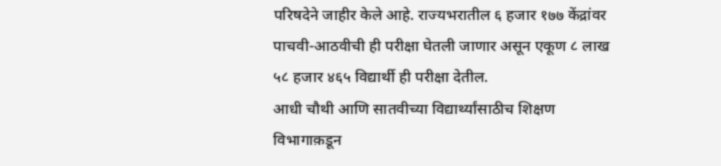परिषदेने जाहीर केले आहे. राज्यभरातील ६ हजार १७७ केंद्रांवर पाचवी-आठवीची ही परीक्षा घेतली जाणार असून एकूण ८ लाख ५८ हजार ४६५ विद्यार्थी ही परीक्षा देतील.
आधी चौथी आणि सातवीच्या विद्यार्थ्यांसाठीच शिक्षण विभागाक़डून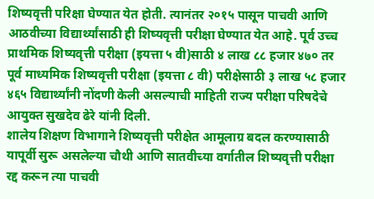शिष्यवृत्ती परिक्षा घेण्यात येत होती. त्यानंतर २०१५ पासून पाचवी आणि आठवीच्या विद्यार्थ्यांसाठी ही शिष्यवृत्ती परीक्षा घेण्यात येत आहे. पूर्व उच्च प्राथमिक शिष्यवृत्ती परीक्षा (इयत्ता ५ वी)साठी ४ लाख ८८ हजार ४७० तर पूर्व माध्यमिक शिष्यवृत्ती परीक्षा (इयत्ता ८ वी) परीक्षेसाठी ३ लाख ५८ हजार ४६५ विद्यार्थ्यांनी नोंदणी केली असल्याची माहिती राज्य परीक्षा परिषदेचे आयुक्त सुखदेव ढेरे यांनी दिली.
शालेय शिक्षण विभागाने शिष्यवृत्ती परीक्षेत आमूलाग्र बदल करण्यासाठी यापूर्वी सुरू असलेल्या चौथी आणि सातवीच्या वर्गातील शिष्यवृत्ती परीक्षा रद्द करून त्या पाचवी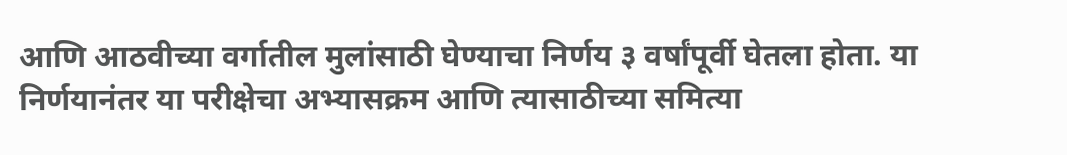आणि आठवीच्या वर्गातील मुलांसाठी घेण्याचा निर्णय ३ वर्षांपूर्वी घेतला होता. या निर्णयानंतर या परीक्षेचा अभ्यासक्रम आणि त्यासाठीच्या समित्या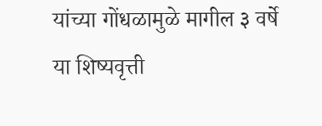यांच्या गोंधळामुळे मागील ३ वर्षे या शिष्यवृत्ती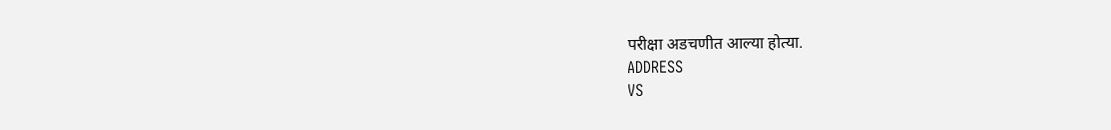परीक्षा अडचणीत आल्या होत्या.
ADDRESS
VS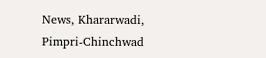News, Khararwadi,
Pimpri-Chinchwad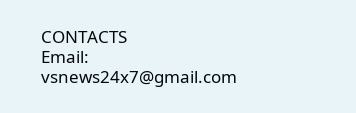CONTACTS
Email: vsnews24x7@gmail.com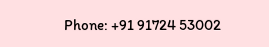Phone: +91 91724 53002